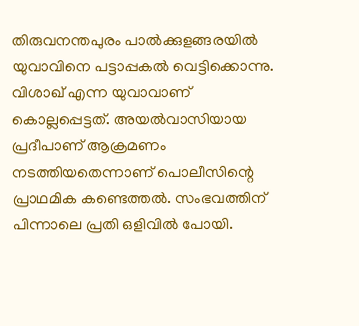തിരുവനന്തപുരം പാൽക്കുളങ്ങരയിൽ യുവാവിനെ പട്ടാപ്പകൽ വെട്ടിക്കൊന്നു. വിശാഖ് എന്ന യുവാവാണ് കൊല്ലപ്പെട്ടത്. അയൽവാസിയായ പ്രദീപാണ് ആക്രമണം നടത്തിയതെന്നാണ് പൊലീസിന്റെ പ്രാഥമിക കണ്ടെത്തൽ. സംഭവത്തിന് പിന്നാലെ പ്രതി ഒളിവിൽ പോയി.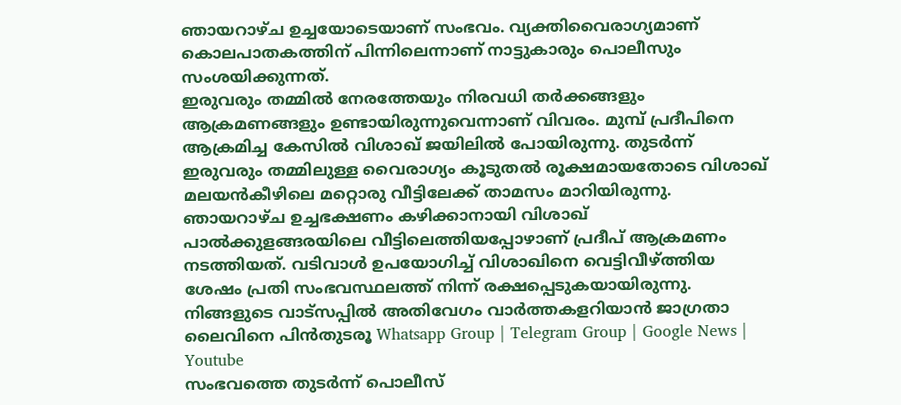ഞായറാഴ്ച ഉച്ചയോടെയാണ് സംഭവം. വ്യക്തിവൈരാഗ്യമാണ് കൊലപാതകത്തിന് പിന്നിലെന്നാണ് നാട്ടുകാരും പൊലീസും സംശയിക്കുന്നത്.
ഇരുവരും തമ്മിൽ നേരത്തേയും നിരവധി തർക്കങ്ങളും ആക്രമണങ്ങളും ഉണ്ടായിരുന്നുവെന്നാണ് വിവരം. മുമ്പ് പ്രദീപിനെ ആക്രമിച്ച കേസിൽ വിശാഖ് ജയിലിൽ പോയിരുന്നു. തുടർന്ന് ഇരുവരും തമ്മിലുള്ള വൈരാഗ്യം കൂടുതൽ രൂക്ഷമായതോടെ വിശാഖ് മലയൻകീഴിലെ മറ്റൊരു വീട്ടിലേക്ക് താമസം മാറിയിരുന്നു. ഞായറാഴ്ച ഉച്ചഭക്ഷണം കഴിക്കാനായി വിശാഖ് പാൽക്കുളങ്ങരയിലെ വീട്ടിലെത്തിയപ്പോഴാണ് പ്രദീപ് ആക്രമണം നടത്തിയത്. വടിവാൾ ഉപയോഗിച്ച് വിശാഖിനെ വെട്ടിവീഴ്ത്തിയ ശേഷം പ്രതി സംഭവസ്ഥലത്ത് നിന്ന് രക്ഷപ്പെടുകയായിരുന്നു.
നിങ്ങളുടെ വാട്സപ്പിൽ അതിവേഗം വാർത്തകളറിയാൻ ജാഗ്രതാ ലൈവിനെ പിൻതുടരൂ Whatsapp Group | Telegram Group | Google News | Youtube
സംഭവത്തെ തുടർന്ന് പൊലീസ്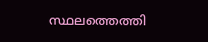സ്ഥലത്തെത്തി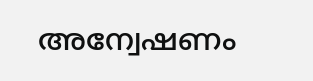അന്വേഷണം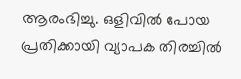ആരംഭിച്ചു. ഒളിവിൽ പോയ പ്രതിക്കായി വ്യാപക തിരച്ചിൽ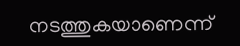നടത്തുകയാണെന്ന്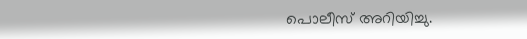പൊലീസ് അറിയിച്ചു.